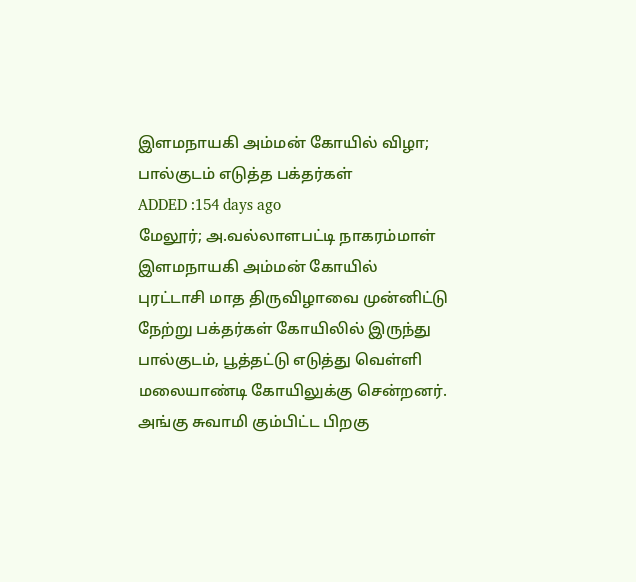இளமநாயகி அம்மன் கோயில் விழா; பால்குடம் எடுத்த பக்தர்கள்
ADDED :154 days ago
மேலூர்; அ.வல்லாளபட்டி நாகரம்மாள் இளமநாயகி அம்மன் கோயில் புரட்டாசி மாத திருவிழாவை முன்னிட்டு நேற்று பக்தர்கள் கோயிலில் இருந்து பால்குடம், பூத்தட்டு எடுத்து வெள்ளி மலையாண்டி கோயிலுக்கு சென்றனர். அங்கு சுவாமி கும்பிட்ட பிறகு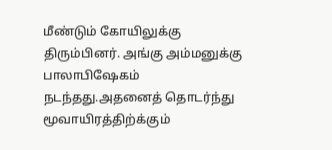மீண்டும் கோயிலுக்கு திரும்பினர். அங்கு அம்மனுக்கு பாலாபிஷேகம் நடந்தது.அதனைத் தொடர்ந்து மூவாயிரத்திற்க்கும்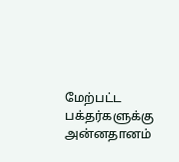மேற்பட்ட பக்தர்களுக்கு அன்னதானம்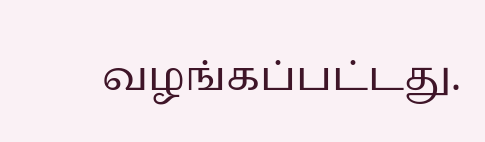வழங்கப்பட்டது.